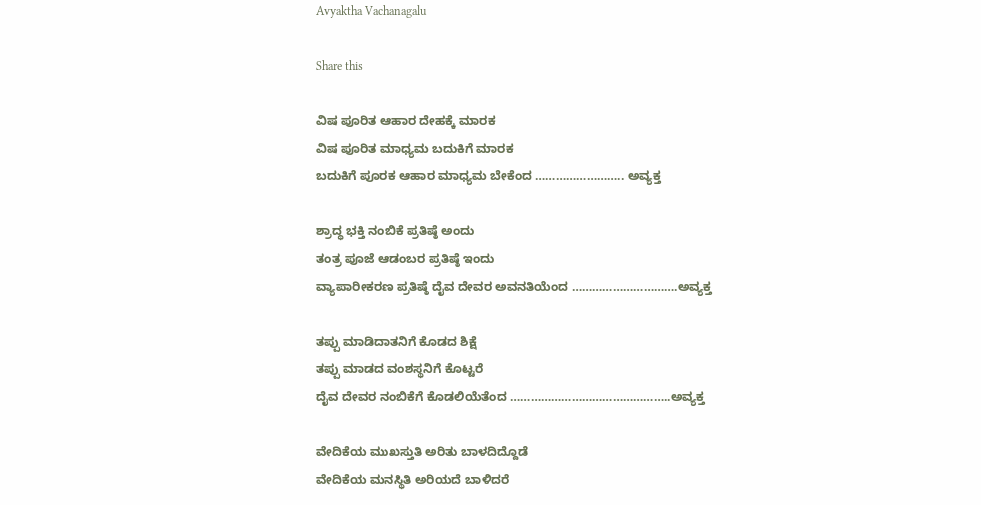Avyaktha Vachanagalu

Share this

ವಿಷ ಪೂರಿತ ಆಹಾರ ದೇಹಕ್ಕೆ ಮಾರಕ
ವಿಷ ಪೂರಿತ ಮಾಧ್ಯಮ ಬದುಕಿಗೆ ಮಾರಕ
ಬದುಕಿಗೆ ಪೂರಕ ಆಹಾರ ಮಾಧ್ಯಮ ಬೇಕೆಂದ …………………….. ಅವ್ಯಕ್ತ

ಶ್ರಾದ್ಧ ಭಕ್ತಿ ನಂಬಿಕೆ ಪ್ರತಿಷ್ಠೆ ಅಂದು
ತಂತ್ರ ಪೂಜೆ ಆಡಂಬರ ಪ್ರತಿಷ್ಠೆ ಇಂದು
ವ್ಯಾಪಾರೀಕರಣ ಪ್ರತಿಷ್ಠೆ ದೈವ ದೇವರ ಅವನತಿಯೆಂದ ………………………….ಅವ್ಯಕ್ತ

ತಪ್ಪು ಮಾಡಿದಾತನಿಗೆ ಕೊಡದ ಶಿಕ್ಷೆ
ತಪ್ಪು ಮಾಡದ ವಂಶಸ್ಥನಿಗೆ ಕೊಟ್ಟರೆ
ದೈವ ದೇವರ ನಂಬಿಕೆಗೆ ಕೊಡಲಿಯೆತೆಂದ ………………………………………..ಅವ್ಯಕ್ತ

ವೇದಿಕೆಯ ಮುಖಸ್ತುತಿ ಅರಿತು ಬಾಳದಿದ್ದೊಡೆ
ವೇದಿಕೆಯ ಮನಸ್ಥಿತಿ ಅರಿಯದೆ ಬಾಳಿದರೆ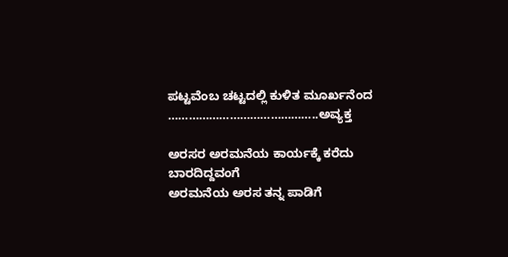ಪಟ್ಟವೆಂಬ ಚಟ್ಟದಲ್ಲಿ ಕುಳಿತ ಮೂರ್ಖನೆಂದ ……………………………………..ಅವ್ಯಕ್ತ

ಅರಸರ ಅರಮನೆಯ ಕಾರ್ಯಕ್ಕೆ ಕರೆದು ಬಾರದಿದ್ದವಂಗೆ
ಅರಮನೆಯ ಅರಸ ತನ್ನ ಪಾಡಿಗೆ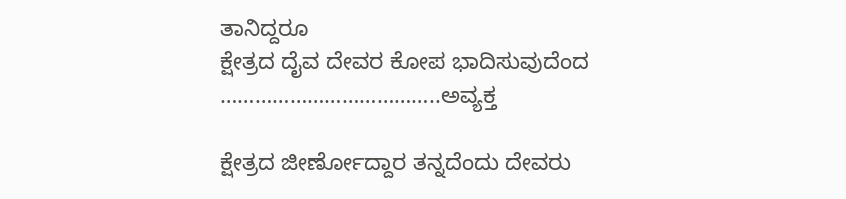ತಾನಿದ್ದರೂ
ಕ್ಷೇತ್ರದ ದೈವ ದೇವರ ಕೋಪ ಭಾದಿಸುವುದೆಂದ ………………………………..ಅವ್ಯಕ್ತ

ಕ್ಷೇತ್ರದ ಜೀರ್ಣೋದ್ದಾರ ತನ್ನದೆಂದು ದೇವರು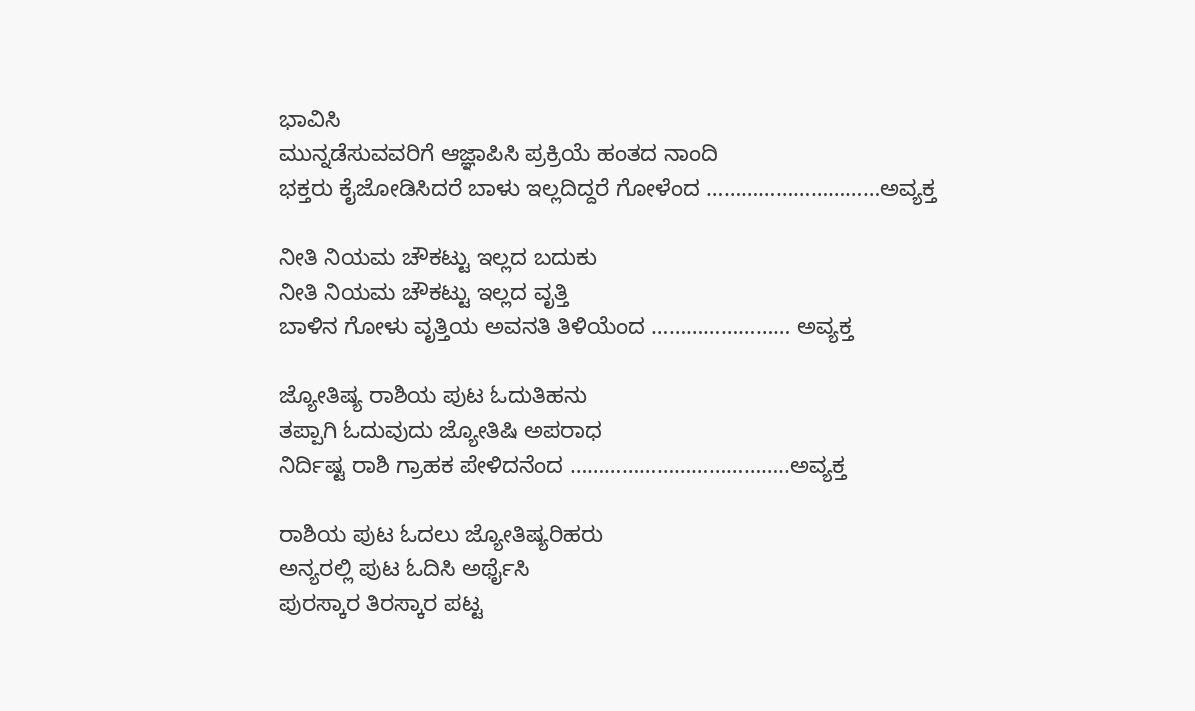ಭಾವಿಸಿ
ಮುನ್ನಡೆಸುವವರಿಗೆ ಆಜ್ಞಾಪಿಸಿ ಪ್ರಕ್ರಿಯೆ ಹಂತದ ನಾಂದಿ
ಭಕ್ತರು ಕೈಜೋಡಿಸಿದರೆ ಬಾಳು ಇಲ್ಲದಿದ್ದರೆ ಗೋಳೆಂದ …………………………ಅವ್ಯಕ್ತ

ನೀತಿ ನಿಯಮ ಚೌಕಟ್ಟು ಇಲ್ಲದ ಬದುಕು
ನೀತಿ ನಿಯಮ ಚೌಕಟ್ಟು ಇಲ್ಲದ ವೃತ್ತಿ
ಬಾಳಿನ ಗೋಳು ವೃತ್ತಿಯ ಅವನತಿ ತಿಳಿಯೆಂದ …………………… ಅವ್ಯಕ್ತ

ಜ್ಯೋತಿಷ್ಯ ರಾಶಿಯ ಪುಟ ಓದುತಿಹನು
ತಪ್ಪಾಗಿ ಓದುವುದು ಜ್ಯೋತಿಷಿ ಅಪರಾಧ
ನಿರ್ದಿಷ್ಟ ರಾಶಿ ಗ್ರಾಹಕ ಪೇಳಿದನೆಂದ ………………………………..ಅವ್ಯಕ್ತ

ರಾಶಿಯ ಪುಟ ಓದಲು ಜ್ಯೋತಿಷ್ಯರಿಹರು
ಅನ್ಯರಲ್ಲಿ ಪುಟ ಓದಿಸಿ ಅರ್ಥೈಸಿ
ಪುರಸ್ಕಾರ ತಿರಸ್ಕಾರ ಪಟ್ಟ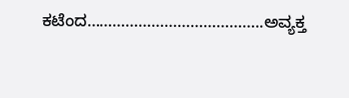ಕಟೆಂದ…………………………………..ಅವ್ಯಕ್ತ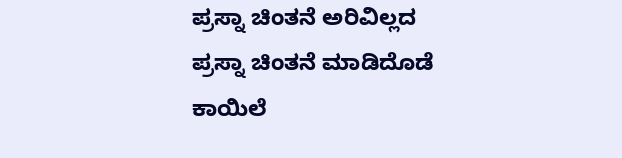ಪ್ರಸ್ನಾ ಚಿಂತನೆ ಅರಿವಿಲ್ಲದ
ಪ್ರಸ್ನಾ ಚಿಂತನೆ ಮಾಡಿದೊಡೆ
ಕಾಯಿಲೆ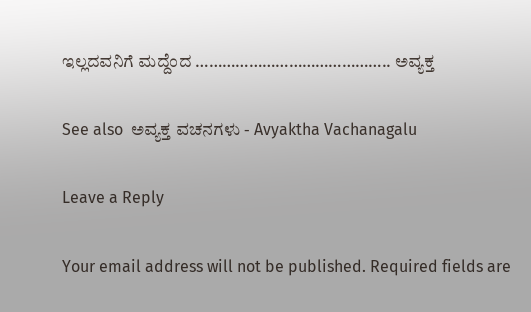ಇಲ್ಲದವನಿಗೆ ಮದ್ದೆಂದ …………………………………….. ಅವ್ಯಕ್ತ

See also  ಅವ್ಯಕ್ತ ವಚನಗಳು - Avyaktha Vachanagalu

Leave a Reply

Your email address will not be published. Required fields are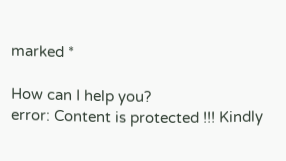marked *

How can I help you?
error: Content is protected !!! Kindly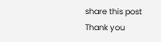share this post Thank you